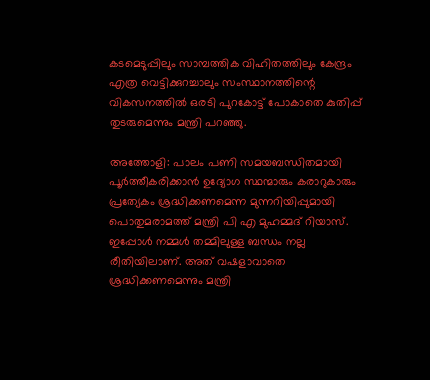കടമെടുപ്പിലും സാമ്പത്തിക വിഹിതത്തിലും കേന്ദ്രം  എത്ര വെട്ടിക്കുറച്ചാലും സംസ്ഥാനത്തിന്റെ വികസനത്തില്‍ ഒരടി പുറകോട്ട് പോകാതെ കുതിപ്പ് തുടരുമെന്നും മന്ത്രി പറഞ്ഞു.

അത്തോളി: പാലം പണി സമയബന്ധിതമായി പൂര്‍ത്തീകരിക്കാന്‍ ഉദ്യോഗ സ്ഥന്മാരും കരാറുകാരും പ്രത്യേകം ശ്രദ്ധിക്കണമെന്ന മുന്നറിയിപ്പുമായി പൊതുമരാമത്ത് മന്ത്രി പി എ മുഹമ്മദ് റിയാസ്. ഇപ്പോള്‍ നമ്മൾ തമ്മിലുള്ള ബന്ധം നല്ല രീതിയിലാണ്. അത് വഷളാവാതെ ശ്രദ്ധിക്കണമെന്നും മന്ത്രി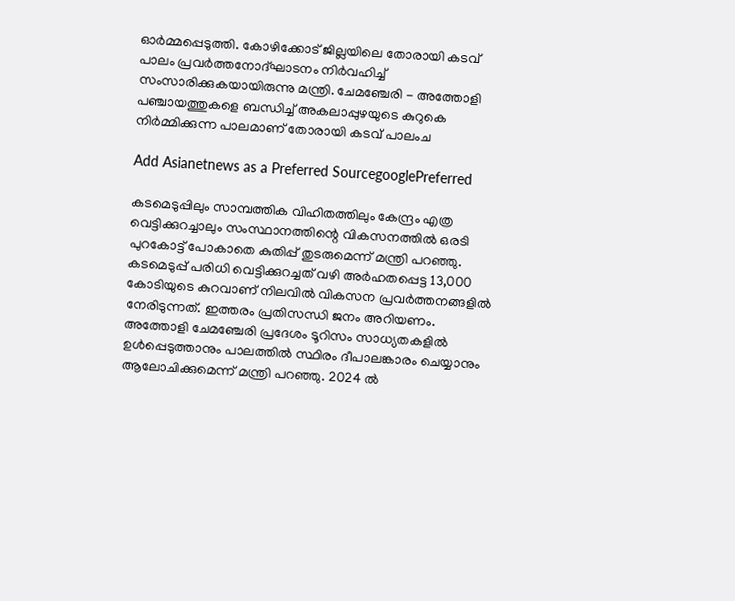ഓര്‍മ്മപ്പെടുത്തി. കോഴിക്കോട് ജില്ലയിലെ തോരായി കടവ് പാലം പ്രവർത്തനോദ്ഘാടനം നിർവഹിച്ച് സംസാരിക്കുകയായിരുന്നു മന്ത്രി. ചേമഞ്ചേരി - അത്തോളി പഞ്ചായത്തുകളെ ബന്ധിച്ച് അകലാപ്പുഴയുടെ കുറുകെ നിര്‍മ്മിക്കുന്ന പാലമാണ് തോരായി കടവ് പാലംച

Add Asianetnews as a Preferred SourcegooglePreferred

കടമെടുപ്പിലും സാമ്പത്തിക വിഹിതത്തിലും കേന്ദ്രം എത്ര വെട്ടിക്കുറച്ചാലും സംസ്ഥാനത്തിന്റെ വികസനത്തില്‍ ഒരടി പുറകോട്ട് പോകാതെ കുതിപ്പ് തുടരുമെന്ന് മന്ത്രി പറഞ്ഞു. കടമെടുപ്പ് പരിധി വെട്ടിക്കുറച്ചത് വഴി അര്‍ഹതപ്പെട്ട 13,000 കോടിയുടെ കുറവാണ് നിലവില്‍ വികസന പ്രവര്‍ത്തനങ്ങളില്‍ നേരിടുന്നത്. ഇത്തരം പ്രതിസന്ധി ജനം അറിയണം. അത്തോളി ചേമഞ്ചേരി പ്രദേശം ടൂറിസം സാധ്യതകളില്‍ ഉള്‍പ്പെടുത്താനും പാലത്തില്‍ സ്ഥിരം ദീപാലങ്കാരം ചെയ്യാനും ആലോചിക്കുമെന്ന് മന്ത്രി പറഞ്ഞു. 2024 ല്‍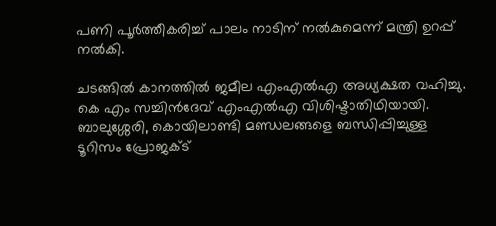പണി പൂര്‍ത്തീകരിച്ച് പാലം നാടിന് നല്‍കുമെന്ന് മന്ത്രി ഉറപ്പ് നല്‍കി.

ചടങ്ങില്‍ കാനത്തില്‍ ജമീല എംഎല്‍എ അധ്യക്ഷത വഹിച്ചു. കെ എം സച്ചിന്‍ദേവ് എംഎല്‍എ വിശിഷ്ടാതിഥിയായി. ബാലുശ്ശേരി, കൊയിലാണ്ടി മണ്ഡലങ്ങളെ ബന്ധിപ്പിച്ചുള്ള ടൂറിസം പ്രോജക്ട്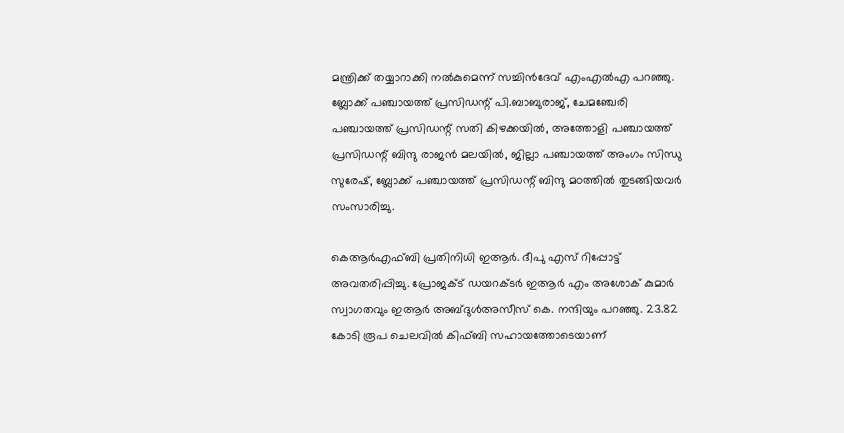മന്ത്രിക്ക് തയ്യാറാക്കി നല്‍കുമെന്ന് സച്ചിന്‍ദേവ് എംഎല്‍എ പറഞ്ഞു. ബ്ലോക്ക് പഞ്ചായത്ത് പ്രസിഡന്റ് പി.ബാബുരാജ്, ചേമഞ്ചേരി പഞ്ചായത്ത് പ്രസിഡന്റ് സതി കിഴക്കയില്‍, അത്തോളി പഞ്ചായത്ത് പ്രസിഡന്റ് ബിന്ദു രാജന്‍ മലയില്‍, ജില്ലാ പഞ്ചായത്ത് അംഗം സിന്ധു സുരേഷ്, ബ്ലോക്ക് പഞ്ചായത്ത് പ്രസിഡന്റ് ബിന്ദു മഠത്തില്‍ തുടങ്ങിയവര്‍ സംസാരിച്ചു.

കെആര്‍എഫ്ബി പ്രതിനിധി ഇആര്‍. ദീപു എസ് റിപ്പോട്ട് അവതരിപ്പിച്ചു. പ്രോജക്ട് ഡയറക്ടര്‍ ഇആര്‍ എം അശോക് കുമാര്‍ സ്വാഗതവും ഇആര്‍ അബ്ദുള്‍അസീസ് കെ. നന്ദിയും പറഞ്ഞു. 23.82 കോടി രൂപ ചെലവില്‍ കിഫ്ബി സഹായത്തോടെയാണ്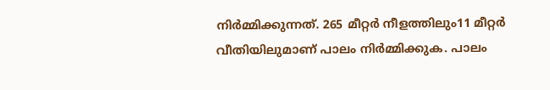നിര്‍മ്മിക്കുന്നത്. 265 മീറ്റര്‍ നീളത്തിലും11 മീറ്റര്‍ വീതിയിലുമാണ് പാലം നിര്‍മ്മിക്കുക. പാലം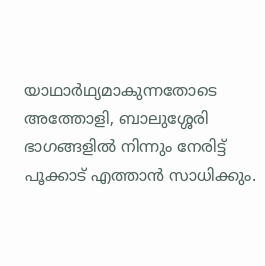യാഥാര്‍ഥ്യമാകുന്നതോടെ അത്തോളി, ബാലുശ്ശേരി ഭാഗങ്ങളില്‍ നിന്നും നേരിട്ട് പൂക്കാട് എത്താന്‍ സാധിക്കും.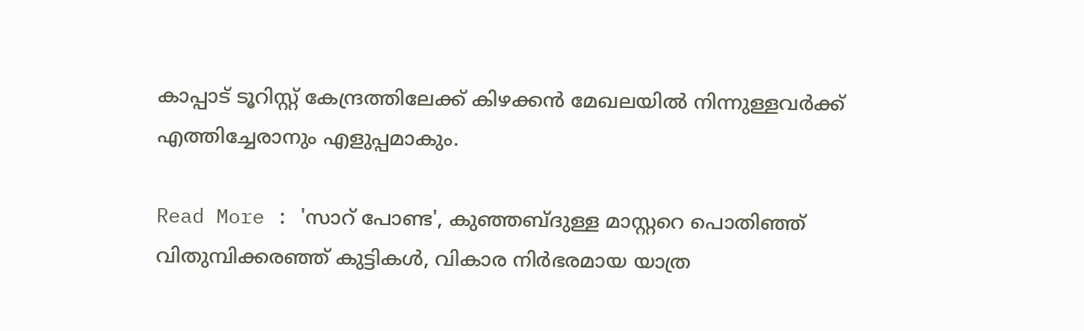കാപ്പാട് ടൂറിസ്റ്റ് കേന്ദ്രത്തിലേക്ക് കിഴക്കന്‍ മേഖലയില്‍ നിന്നുള്ളവര്‍ക്ക് എത്തിച്ചേരാനും എളുപ്പമാകും.

Read More : 'സാറ് പോണ്ട', കുഞ്ഞബ്ദുള്ള മാസ്റ്ററെ പൊതിഞ്ഞ് വിതുമ്പിക്കരഞ്ഞ് കുട്ടികള്‍, വികാര നിർഭരമായ യാത്ര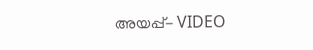അയപ്പ്- VIDEO